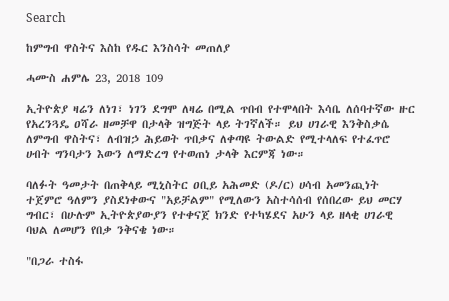Search

ከምግብ ዋስትና እስከ የዱር እንስሳት መጠለያ

ሓሙስ ሐምሌ 23, 2018 109

ኢትዮጵያ ዛሬን ለነገ፣ ነገን ደግሞ ለዛሬ በሚል ጥበብ የተሞላበት እሳቤ ለሰባተኛው ዙር የአረንጓዴ ዐሻራ ዘመቻዋ በታላቅ ዝግጅት ላይ ትገኛለች። ይህ ሀገራዊ እንቅስቃሴ ለምግብ ዋስትና፣ ለብዝኃ ሕይወት ጥበቃና ለቀጣዩ ትውልድ የሚተላለፍ የተፈጥሮ ሀብት ግንባታን እውን ለማድረግ የተወጠነ ታላቅ እርምጃ ነው።

ባለፉት ዓመታት በጠቅላይ ሚኒስትር ዐቢይ አሕመድ (ዶ/ር) ሀሳብ አመንጪነት ተጀምሮ ዓለምን ያስደነቀውና "አይቻልም" የሚለውን አስተሳሰብ የሰበረው ይህ መርሃ ግብር፣ በሁሉም ኢትዮጵያውያን የተቀናጀ ክንድ የተካሄደና አሁን ላይ ዘላቂ ሀገራዊ ባህል ለመሆን የበቃ ንቅናቄ ነው።

"በጋራ ተስፋ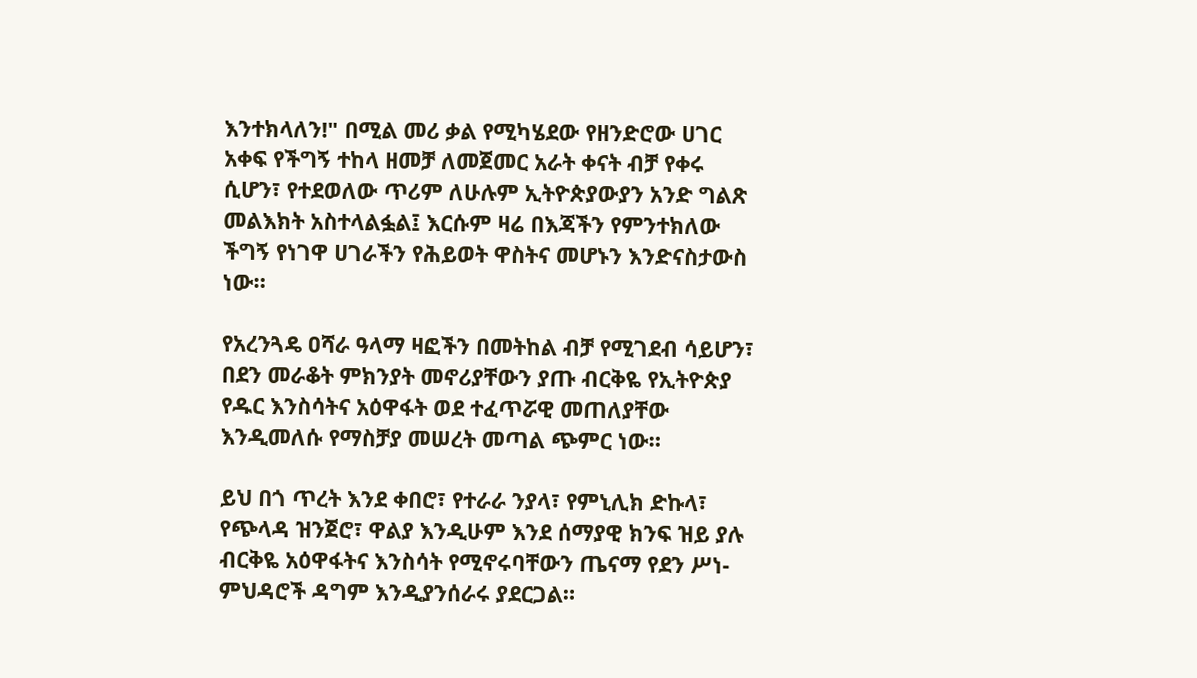እንተክላለን!" በሚል መሪ ቃል የሚካሄደው የዘንድሮው ሀገር አቀፍ የችግኝ ተከላ ዘመቻ ለመጀመር አራት ቀናት ብቻ የቀሩ ሲሆን፣ የተደወለው ጥሪም ለሁሉም ኢትዮጵያውያን አንድ ግልጽ መልእክት አስተላልፏል፤ እርሱም ዛሬ በእጃችን የምንተክለው ችግኝ የነገዋ ሀገራችን የሕይወት ዋስትና መሆኑን እንድናስታውስ ነው።

የአረንጓዴ ዐሻራ ዓላማ ዛፎችን በመትከል ብቻ የሚገደብ ሳይሆን፣ በደን መራቆት ምክንያት መኖሪያቸውን ያጡ ብርቅዬ የኢትዮጵያ የዱር እንስሳትና አዕዋፋት ወደ ተፈጥሯዊ መጠለያቸው እንዲመለሱ የማስቻያ መሠረት መጣል ጭምር ነው።

ይህ በጎ ጥረት እንደ ቀበሮ፣ የተራራ ንያላ፣ የምኒሊክ ድኩላ፣ የጭላዳ ዝንጀሮ፣ ዋልያ እንዲሁም እንደ ሰማያዊ ክንፍ ዝይ ያሉ ብርቅዬ አዕዋፋትና እንስሳት የሚኖሩባቸውን ጤናማ የደን ሥነ-ምህዳሮች ዳግም እንዲያንሰራሩ ያደርጋል።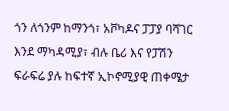ጎን ለጎንም ከማንጎ፣ አቮካዶና ፓፓያ ባሻገር እንደ ማካዳሚያ፣ ብሉ ቤሪ እና የፓሽን ፍራፍሬ ያሉ ከፍተኛ ኢኮኖሚያዊ ጠቀሜታ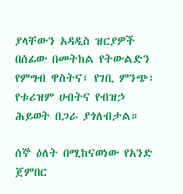ያላቸውን አዳዲስ ዝርያዎች በሰፊው በመትከል የትውልድን የምግብ ዋስትና፣ የገቢ ምንጭ፣ የቱሪዝም ሀብትና የብዝኃ ሕይወት በጋራ ያጎለብታል።

ሰኞ ዕለት በሚከናወነው የአንድ ጀምበር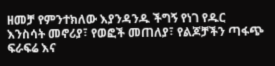ዘመቻ የምንተክለው እያንዳንዱ ችግኝ የነገ የዱር እንስሳት መኖሪያ፣ የወፎች መጠለያ፣ የልጆቻችን ጣፋጭ ፍራፍሬ እና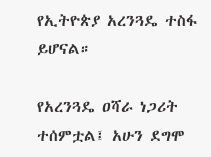የኢትዮጵያ አረንጓዴ ተስፋ ይሆናል።

የአረንጓዴ ዐሻራ ነጋሪት ተሰምቷል፤ አሁን ደግሞ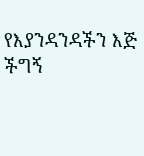የእያንዳንዳችን እጅ ችግኝ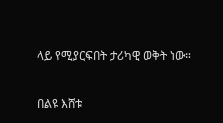ላይ የሚያርፍበት ታሪካዊ ወቅት ነው።

በልዩ እሸቱ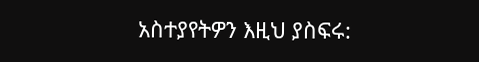አስተያየትዎን እዚህ ያስፍሩ: